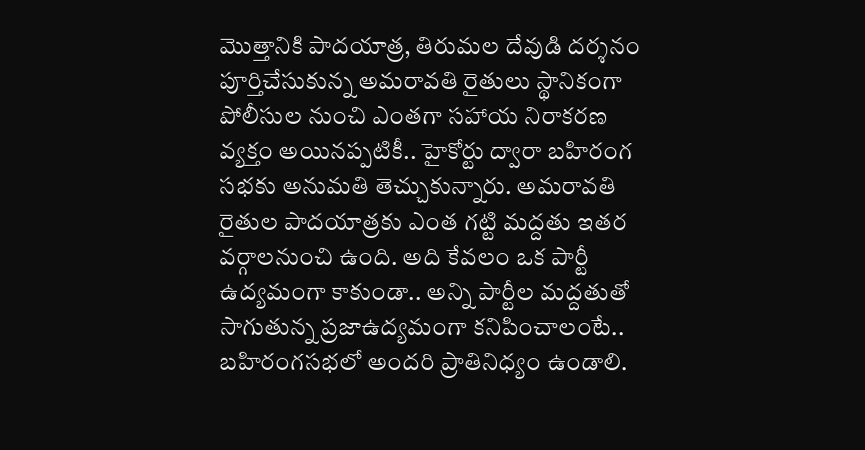మొత్తానికి పాదయాత్ర, తిరుమల దేవుడి దర్శనం పూర్తిచేసుకున్న అమరావతి రైతులు స్థానికంగా పోలీసుల నుంచి ఎంతగా సహాయ నిరాకరణ వ్యక్తం అయినప్పటికీ.. హైకోర్టు ద్వారా బహిరంగ సభకు అనుమతి తెచ్చుకున్నారు. అమరావతి రైతుల పాదయాత్రకు ఎంత గట్టి మద్దతు ఇతర వర్గాలనుంచి ఉంది. అది కేవలం ఒక పార్టీ ఉద్యమంగా కాకుండా.. అన్ని పార్టీల మద్దతుతో సాగుతున్న ప్రజాఉద్యమంగా కనిపించాలంటే.. బహిరంగసభలో అందరి ప్రాతినిధ్యం ఉండాలి.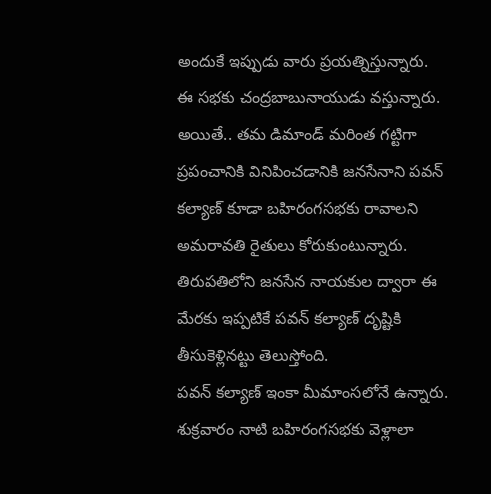అందుకే ఇప్పుడు వారు ప్రయత్నిస్తున్నారు.
ఈ సభకు చంద్రబాబునాయుడు వస్తున్నారు. అయితే.. తమ డిమాండ్ మరింత గట్టిగా ప్రపంచానికి వినిపించడానికి జనసేనాని పవన్ కల్యాణ్ కూడా బహిరంగసభకు రావాలని అమరావతి రైతులు కోరుకుంటున్నారు. తిరుపతిలోని జనసేన నాయకుల ద్వారా ఈ మేరకు ఇప్పటికే పవన్ కల్యాణ్ దృష్టికి తీసుకెళ్లినట్టు తెలుస్తోంది.
పవన్ కల్యాణ్ ఇంకా మీమాంసలోనే ఉన్నారు. శుక్రవారం నాటి బహిరంగసభకు వెళ్లాలా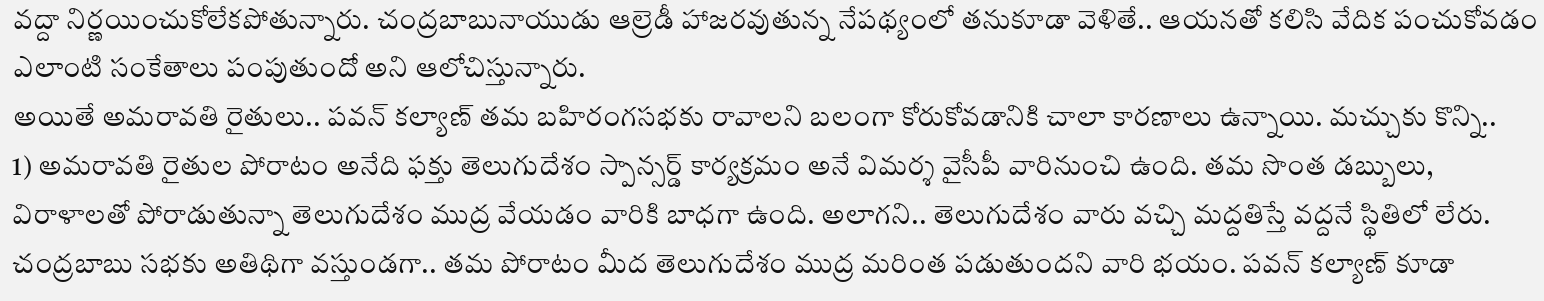వద్దా నిర్ణయించుకోలేకపోతున్నారు. చంద్రబాబునాయుడు ఆల్రెడీ హాజరవుతున్న నేపథ్యంలో తనుకూడా వెళితే.. ఆయనతో కలిసి వేదిక పంచుకోవడం ఎలాంటి సంకేతాలు పంపుతుందో అని ఆలోచిస్తున్నారు.
అయితే అమరావతి రైతులు.. పవన్ కల్యాణ్ తమ బహిరంగసభకు రావాలని బలంగా కోరుకోవడానికి చాలా కారణాలు ఉన్నాయి. మచ్చుకు కొన్ని..
1) అమరావతి రైతుల పోరాటం అనేది ఫక్తు తెలుగుదేశం స్పాన్సర్డ్ కార్యక్రమం అనే విమర్శ వైసీపీ వారినుంచి ఉంది. తమ సొంత డబ్బులు, విరాళాలతో పోరాడుతున్నా తెలుగుదేశం ముద్ర వేయడం వారికి బాధగా ఉంది. అలాగని.. తెలుగుదేశం వారు వచ్చి మద్దతిస్తే వద్దనే స్థితిలో లేరు. చంద్రబాబు సభకు అతిథిగా వస్తుండగా.. తమ పోరాటం మీద తెలుగుదేశం ముద్ర మరింత పడుతుందని వారి భయం. పవన్ కల్యాణ్ కూడా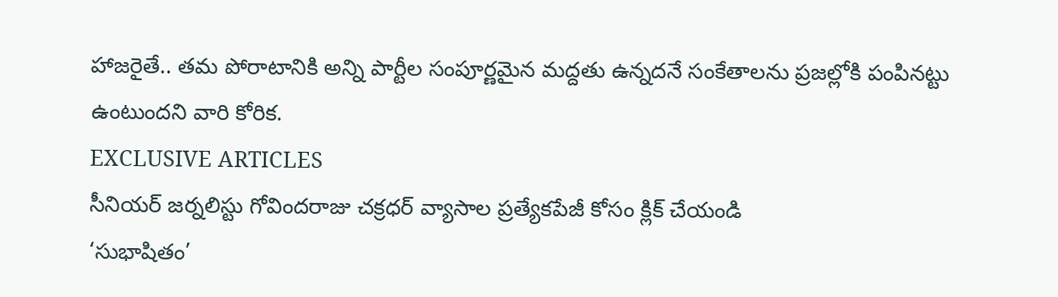హాజరైతే.. తమ పోరాటానికి అన్ని పార్టీల సంపూర్ణమైన మద్దతు ఉన్నదనే సంకేతాలను ప్రజల్లోకి పంపినట్టు ఉంటుందని వారి కోరిక.
EXCLUSIVE ARTICLES
సీనియర్ జర్నలిస్టు గోవిందరాజు చక్రధర్ వ్యాసాల ప్రత్యేకపేజీ కోసం క్లిక్ చేయండి
‘సుభాషితం’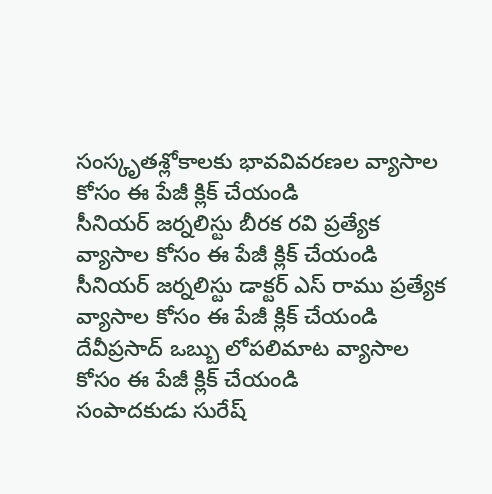సంస్కృతశ్లోకాలకు భావవివరణల వ్యాసాల కోసం ఈ పేజీ క్లిక్ చేయండి
సీనియర్ జర్నలిస్టు బీరక రవి ప్రత్యేక వ్యాసాల కోసం ఈ పేజీ క్లిక్ చేయండి
సీనియర్ జర్నలిస్టు డాక్టర్ ఎస్ రాము ప్రత్యేక వ్యాసాల కోసం ఈ పేజీ క్లిక్ చేయండి
దేవీప్రసాద్ ఒబ్బు లోపలిమాట వ్యాసాల కోసం ఈ పేజీ క్లిక్ చేయండి
సంపాదకుడు సురేష్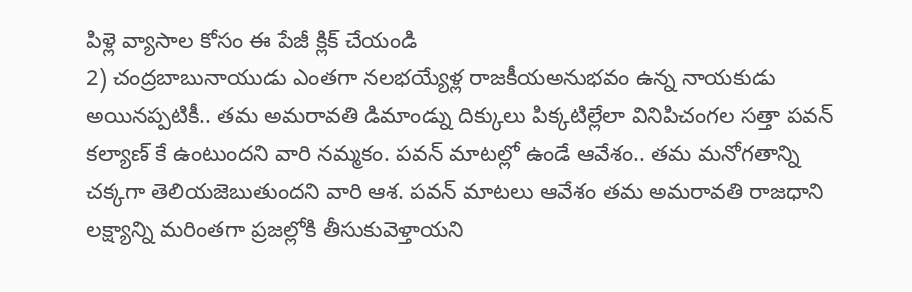పిళ్లె వ్యాసాల కోసం ఈ పేజీ క్లిక్ చేయండి
2) చంద్రబాబునాయుడు ఎంతగా నలభయ్యేళ్ల రాజకీయఅనుభవం ఉన్న నాయకుడు అయినప్పటికీ.. తమ అమరావతి డిమాండ్ను దిక్కులు పిక్కటిల్లేలా వినిపిచంగల సత్తా పవన్ కల్యాణ్ కే ఉంటుందని వారి నమ్మకం. పవన్ మాటల్లో ఉండే ఆవేశం.. తమ మనోగతాన్ని చక్కగా తెలియజెబుతుందని వారి ఆశ. పవన్ మాటలు ఆవేశం తమ అమరావతి రాజధాని లక్ష్యాన్ని మరింతగా ప్రజల్లోకి తీసుకువెళ్తాయని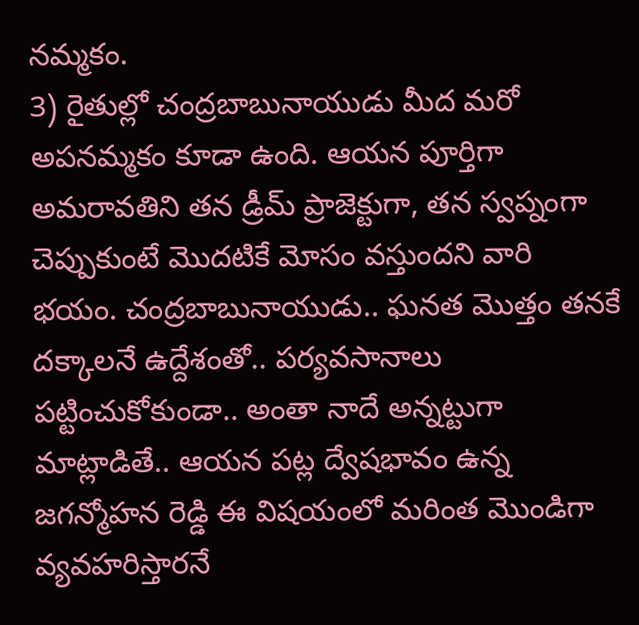నమ్మకం.
3) రైతుల్లో చంద్రబాబునాయుడు మీద మరో అపనమ్మకం కూడా ఉంది. ఆయన పూర్తిగా అమరావతిని తన డ్రీమ్ ప్రాజెక్టుగా, తన స్వప్నంగా చెప్పుకుంటే మొదటికే మోసం వస్తుందని వారి భయం. చంద్రబాబునాయుడు.. ఘనత మొత్తం తనకే దక్కాలనే ఉద్దేశంతో.. పర్యవసానాలు పట్టించుకోకుండా.. అంతా నాదే అన్నట్టుగా మాట్లాడితే.. ఆయన పట్ల ద్వేషభావం ఉన్న జగన్మోహన రెడ్డి ఈ విషయంలో మరింత మొండిగా వ్యవహరిస్తారనే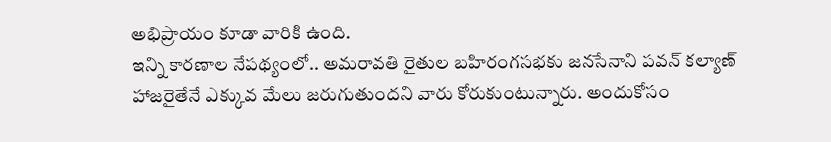అభిప్రాయం కూడా వారికి ఉంది.
ఇన్ని కారణాల నేపథ్యంలో.. అమరావతి రైతుల బహిరంగసభకు జనసేనాని పవన్ కల్యాణ్ హాజరైతేనే ఎక్కువ మేలు జరుగుతుందని వారు కోరుకుంటున్నారు. అందుకోసం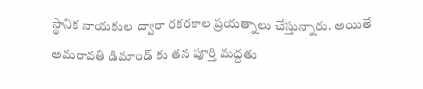స్థానిక నాయకుల ద్వారా రకరకాల ప్రయత్నాలు చేస్తున్నారు. అయితే అమరావతి డిమాండ్ కు తన పూర్తి మద్దతు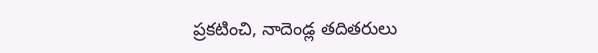ప్రకటించి, నాదెండ్ల తదితరులు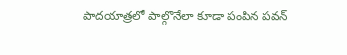పాదయాత్రలో పాల్గొనేలా కూడా పంపిన పవన్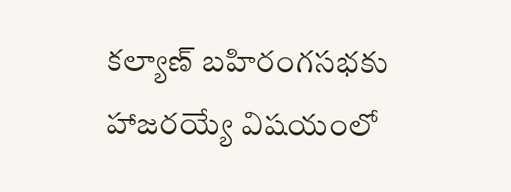కల్యాణ్ బహిరంగసభకు హాజరయ్యే విషయంలో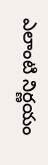ఎలాంటి నిర్ణయం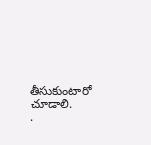తీసుకుంటారో చూడాలి.
.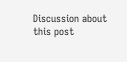Discussion about this post